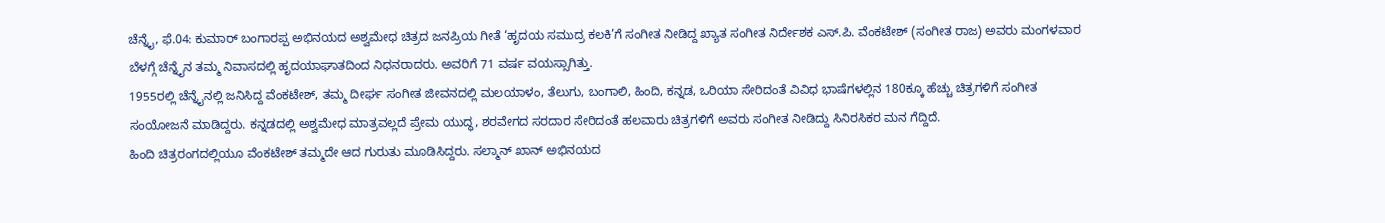ಚೆನ್ನೈ, ಫೆ.04: ಕುಮಾರ್ ಬಂಗಾರಪ್ಪ ಅಭಿನಯದ ಅಶ್ವಮೇಧ ಚಿತ್ರದ ಜನಪ್ರಿಯ ಗೀತೆ ‘ಹೃದಯ ಸಮುದ್ರ ಕಲಕಿ’ಗೆ ಸಂಗೀತ ನೀಡಿದ್ದ ಖ್ಯಾತ ಸಂಗೀತ ನಿರ್ದೇಶಕ ಎಸ್.ಪಿ. ವೆಂಕಟೇಶ್ (ಸಂಗೀತ ರಾಜ) ಅವರು ಮಂಗಳವಾರ ಬೆಳಗ್ಗೆ ಚೆನ್ನೈನ ತಮ್ಮ ನಿವಾಸದಲ್ಲಿ ಹೃದಯಾಘಾತದಿಂದ ನಿಧನರಾದರು. ಅವರಿಗೆ 71 ವರ್ಷ ವಯಸ್ಸಾಗಿತ್ತು.
1955ರಲ್ಲಿ ಚೆನ್ನೈನಲ್ಲಿ ಜನಿಸಿದ್ದ ವೆಂಕಟೇಶ್, ತಮ್ಮ ದೀರ್ಘ ಸಂಗೀತ ಜೀವನದಲ್ಲಿ ಮಲಯಾಳಂ, ತೆಲುಗು, ಬಂಗಾಲಿ, ಹಿಂದಿ, ಕನ್ನಡ, ಒರಿಯಾ ಸೇರಿದಂತೆ ವಿವಿಧ ಭಾಷೆಗಳಲ್ಲಿನ 180ಕ್ಕೂ ಹೆಚ್ಚು ಚಿತ್ರಗಳಿಗೆ ಸಂಗೀತ ಸಂಯೋಜನೆ ಮಾಡಿದ್ದರು. ಕನ್ನಡದಲ್ಲಿ ಅಶ್ವಮೇಧ ಮಾತ್ರವಲ್ಲದೆ ಪ್ರೇಮ ಯುದ್ಧ, ಶರವೇಗದ ಸರದಾರ ಸೇರಿದಂತೆ ಹಲವಾರು ಚಿತ್ರಗಳಿಗೆ ಅವರು ಸಂಗೀತ ನೀಡಿದ್ದು ಸಿನಿರಸಿಕರ ಮನ ಗೆದ್ದಿದೆ.
ಹಿಂದಿ ಚಿತ್ರರಂಗದಲ್ಲಿಯೂ ವೆಂಕಟೇಶ್ ತಮ್ಮದೇ ಆದ ಗುರುತು ಮೂಡಿಸಿದ್ದರು. ಸಲ್ಮಾನ್ ಖಾನ್ ಅಭಿನಯದ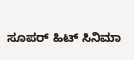ಸೂಪರ್ ಹಿಟ್ ಸಿನಿಮಾ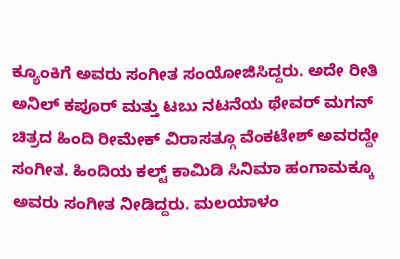ಕ್ಯೂಂಕಿಗೆ ಅವರು ಸಂಗೀತ ಸಂಯೋಜಿಸಿದ್ದರು. ಅದೇ ರೀತಿ ಅನಿಲ್ ಕಪೂರ್ ಮತ್ತು ಟಬು ನಟನೆಯ ಥೇವರ್ ಮಗನ್ ಚಿತ್ರದ ಹಿಂದಿ ರೀಮೇಕ್ ವಿರಾಸತ್ಗೂ ವೆಂಕಟೇಶ್ ಅವರದ್ದೇ ಸಂಗೀತ. ಹಿಂದಿಯ ಕಲ್ಟ್ ಕಾಮಿಡಿ ಸಿನಿಮಾ ಹಂಗಾಮಕ್ಕೂ ಅವರು ಸಂಗೀತ ನೀಡಿದ್ದರು. ಮಲಯಾಳಂ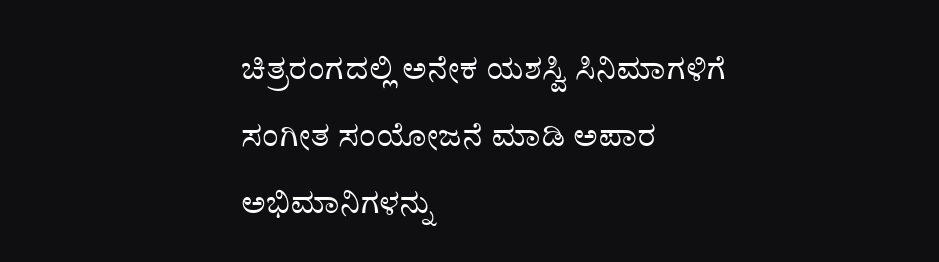ಚಿತ್ರರಂಗದಲ್ಲಿ ಅನೇಕ ಯಶಸ್ವಿ ಸಿನಿಮಾಗಳಿಗೆ ಸಂಗೀತ ಸಂಯೋಜನೆ ಮಾಡಿ ಅಪಾರ ಅಭಿಮಾನಿಗಳನ್ನು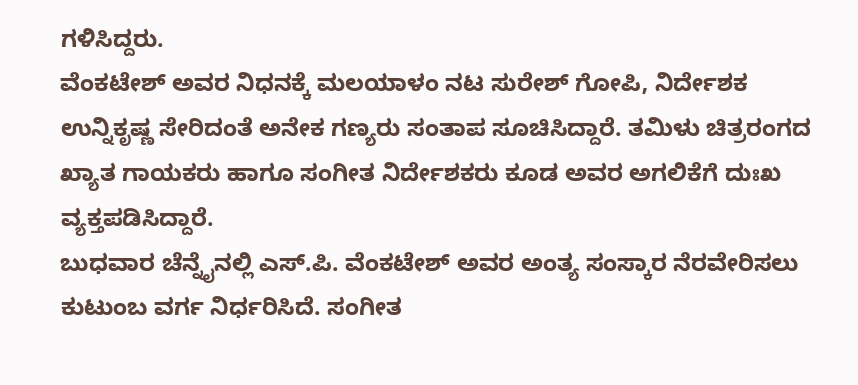ಗಳಿಸಿದ್ದರು.
ವೆಂಕಟೇಶ್ ಅವರ ನಿಧನಕ್ಕೆ ಮಲಯಾಳಂ ನಟ ಸುರೇಶ್ ಗೋಪಿ, ನಿರ್ದೇಶಕ ಉನ್ನಿಕೃಷ್ಣ ಸೇರಿದಂತೆ ಅನೇಕ ಗಣ್ಯರು ಸಂತಾಪ ಸೂಚಿಸಿದ್ದಾರೆ. ತಮಿಳು ಚಿತ್ರರಂಗದ ಖ್ಯಾತ ಗಾಯಕರು ಹಾಗೂ ಸಂಗೀತ ನಿರ್ದೇಶಕರು ಕೂಡ ಅವರ ಅಗಲಿಕೆಗೆ ದುಃಖ ವ್ಯಕ್ತಪಡಿಸಿದ್ದಾರೆ.
ಬುಧವಾರ ಚೆನ್ನೈನಲ್ಲಿ ಎಸ್.ಪಿ. ವೆಂಕಟೇಶ್ ಅವರ ಅಂತ್ಯ ಸಂಸ್ಕಾರ ನೆರವೇರಿಸಲು ಕುಟುಂಬ ವರ್ಗ ನಿರ್ಧರಿಸಿದೆ. ಸಂಗೀತ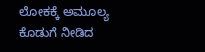ಲೋಕಕ್ಕೆ ಅಮೂಲ್ಯ ಕೊಡುಗೆ ನೀಡಿದ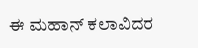ಈ ಮಹಾನ್ ಕಲಾವಿದರ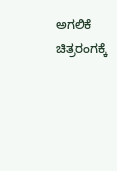ಅಗಲಿಕೆ ಚಿತ್ರರಂಗಕ್ಕೆ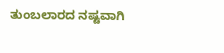ತುಂಬಲಾರದ ನಷ್ಟವಾಗಿ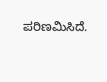ಪರಿಣಮಿಸಿದೆ.